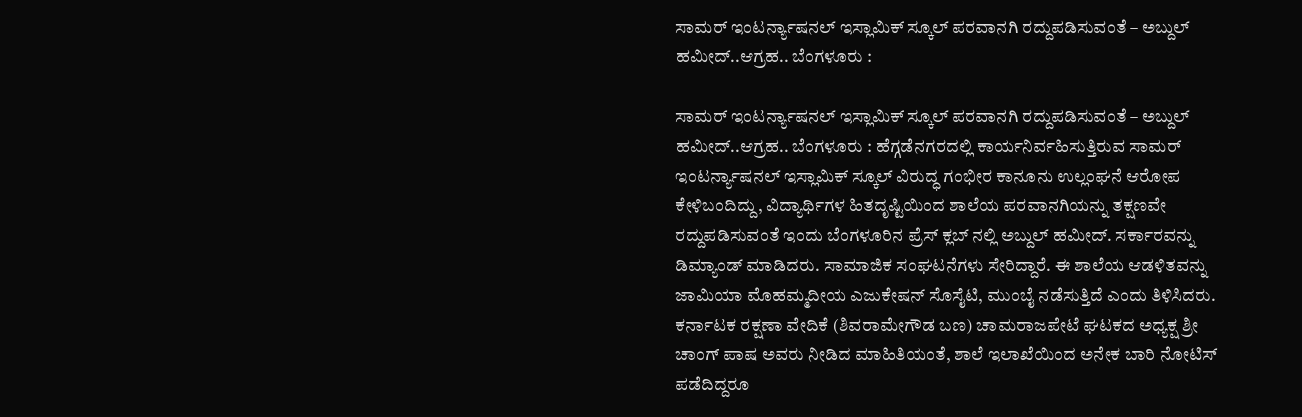ಸಾಮರ್ ಇಂಟರ್ನ್ಯಾಷನಲ್ ಇಸ್ಲಾಮಿಕ್ ಸ್ಕೂಲ್ ಪರವಾನಗಿ ರದ್ದುಪಡಿಸುವಂತೆ – ಅಬ್ದುಲ್ ಹಮೀದ್..ಆಗ್ರಹ.. ಬೆಂಗಳೂರು :

ಸಾಮರ್ ಇಂಟರ್ನ್ಯಾಷನಲ್ ಇಸ್ಲಾಮಿಕ್ ಸ್ಕೂಲ್ ಪರವಾನಗಿ ರದ್ದುಪಡಿಸುವಂತೆ – ಅಬ್ದುಲ್ ಹಮೀದ್..ಆಗ್ರಹ.. ಬೆಂಗಳೂರು : ಹೆಗ್ಗಡೆನಗರದಲ್ಲಿ ಕಾರ್ಯನಿರ್ವಹಿಸುತ್ತಿರುವ ಸಾಮರ್ ಇಂಟರ್ನ್ಯಾಷನಲ್ ಇಸ್ಲಾಮಿಕ್ ಸ್ಕೂಲ್ ವಿರುದ್ಧ ಗಂಭೀರ ಕಾನೂನು ಉಲ್ಲಂಘನೆ ಆರೋಪ ಕೇಳಿಬಂದಿದ್ದು, ವಿದ್ಯಾರ್ಥಿಗಳ ಹಿತದೃಷ್ಟಿಯಿಂದ ಶಾಲೆಯ ಪರವಾನಗಿಯನ್ನು ತಕ್ಷಣವೇ ರದ್ದುಪಡಿಸುವಂತೆ ಇಂದು ಬೆಂಗಳೂರಿನ ಪ್ರೆಸ್ ಕ್ಲಬ್ ನಲ್ಲಿ ಅಬ್ದುಲ್ ಹಮೀದ್. ಸರ್ಕಾರವನ್ನು ಡಿಮ್ಯಾಂಡ್ ಮಾಡಿದರು. ಸಾಮಾಜಿಕ ಸಂಘಟನೆಗಳು ಸೇರಿದ್ದಾರೆ. ಈ ಶಾಲೆಯ ಆಡಳಿತವನ್ನು ಜಾಮಿಯಾ ಮೊಹಮ್ಮದೀಯ ಎಜುಕೇಷನ್ ಸೊಸೈಟಿ, ಮುಂಬೈ ನಡೆಸುತ್ತಿದೆ ಎಂದು ತಿಳಿಸಿದರು.
ಕರ್ನಾಟಕ ರಕ್ಷಣಾ ವೇದಿಕೆ (ಶಿವರಾಮೇಗೌಡ ಬಣ) ಚಾಮರಾಜಪೇಟೆ ಘಟಕದ ಅಧ್ಯಕ್ಷ ಶ್ರೀ ಚಾಂಗ್ ಪಾಷ ಅವರು ನೀಡಿದ ಮಾಹಿತಿಯಂತೆ, ಶಾಲೆ ಇಲಾಖೆಯಿಂದ ಅನೇಕ ಬಾರಿ ನೋಟಿಸ್ ಪಡೆದಿದ್ದರೂ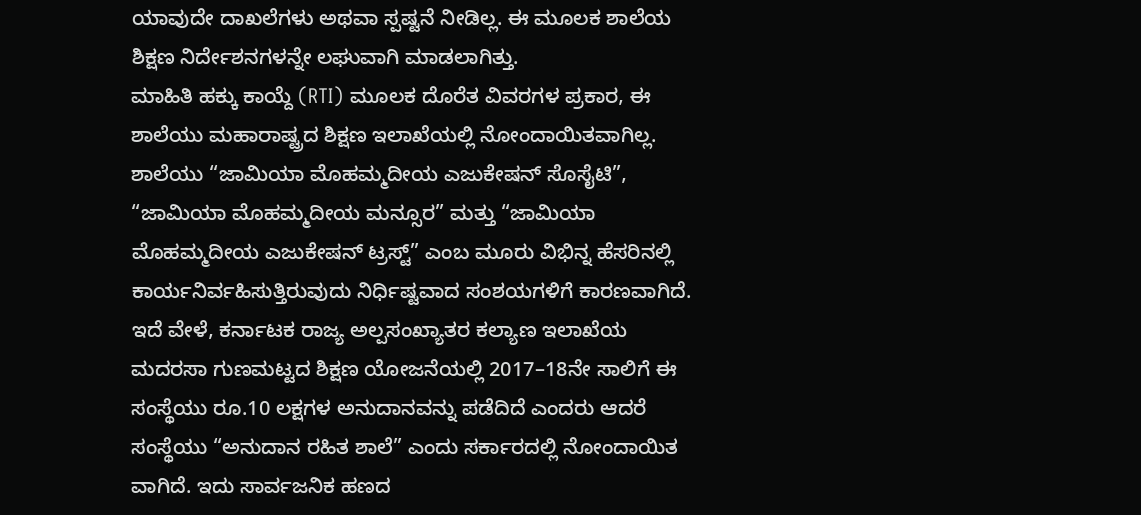ಯಾವುದೇ ದಾಖಲೆಗಳು ಅಥವಾ ಸ್ಪಷ್ಟನೆ ನೀಡಿಲ್ಲ. ಈ ಮೂಲಕ ಶಾಲೆಯ ಶಿಕ್ಷಣ ನಿರ್ದೇಶನಗಳನ್ನೇ ಲಘುವಾಗಿ ಮಾಡಲಾಗಿತ್ತು.
ಮಾಹಿತಿ ಹಕ್ಕು ಕಾಯ್ದೆ (RTI) ಮೂಲಕ ದೊರೆತ ವಿವರಗಳ ಪ್ರಕಾರ, ಈ ಶಾಲೆಯು ಮಹಾರಾಷ್ಟ್ರದ ಶಿಕ್ಷಣ ಇಲಾಖೆಯಲ್ಲಿ ನೋಂದಾಯಿತವಾಗಿಲ್ಲ. ಶಾಲೆಯು “ಜಾಮಿಯಾ ಮೊಹಮ್ಮದೀಯ ಎಜುಕೇಷನ್ ಸೊಸೈಟಿ”, “ಜಾಮಿಯಾ ಮೊಹಮ್ಮದೀಯ ಮನ್ಸೂರ” ಮತ್ತು “ಜಾಮಿಯಾ ಮೊಹಮ್ಮದೀಯ ಎಜುಕೇಷನ್ ಟ್ರಸ್ಟ್” ಎಂಬ ಮೂರು ವಿಭಿನ್ನ ಹೆಸರಿನಲ್ಲಿ ಕಾರ್ಯನಿರ್ವಹಿಸುತ್ತಿರುವುದು ನಿರ್ಧಿಷ್ಟವಾದ ಸಂಶಯಗಳಿಗೆ ಕಾರಣವಾಗಿದೆ.
ಇದೆ ವೇಳೆ, ಕರ್ನಾಟಕ ರಾಜ್ಯ ಅಲ್ಪಸಂಖ್ಯಾತರ ಕಲ್ಯಾಣ ಇಲಾಖೆಯ ಮದರಸಾ ಗುಣಮಟ್ಟದ ಶಿಕ್ಷಣ ಯೋಜನೆಯಲ್ಲಿ 2017–18ನೇ ಸಾಲಿಗೆ ಈ ಸಂಸ್ಥೆಯು ರೂ.10 ಲಕ್ಷಗಳ ಅನುದಾನವನ್ನು ಪಡೆದಿದೆ ಎಂದರು ಆದರೆ ಸಂಸ್ಥೆಯು “ಅನುದಾನ ರಹಿತ ಶಾಲೆ” ಎಂದು ಸರ್ಕಾರದಲ್ಲಿ ನೋಂದಾಯಿತ ವಾಗಿದೆ. ಇದು ಸಾರ್ವಜನಿಕ ಹಣದ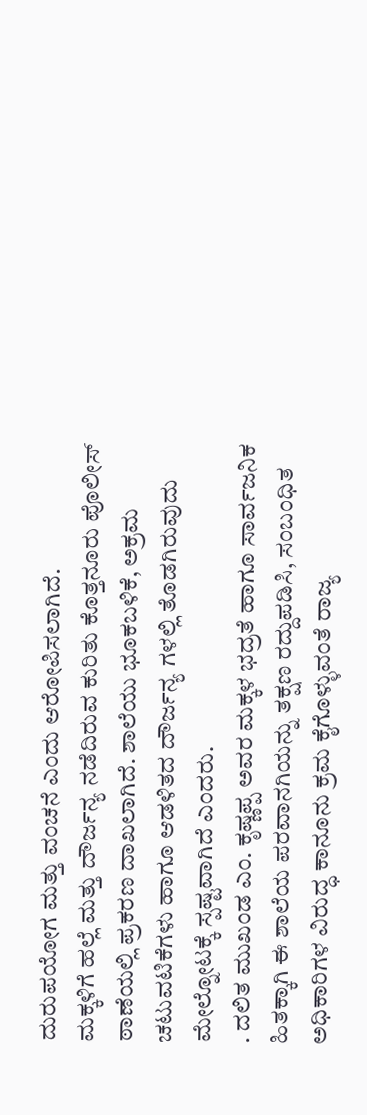ದುರುಪಯೋಗ ಮತ್ತು ವಂಚನೆ ಎಂದು ಆರೋಪಿಸಲಾಗಿದೆ.
ಮಕ್ಕಳಿಗೆ ಹಲ್ಲೆ ಮತ್ತು ದೌರ್ಜನ್ಯ ನಡೆದಿರುವ ಕುರಿತು ಕೊತ್ತನೂರು ಪೊಲೀಸ್ ಠಾಣೆಯಲ್ಲಿ ಪ್ರಕರಣ ದಾಖಲಾಗಿದೆ. ಶಾಲೆಯು ಭೂಕಬಳಿಕೆ, ಅಕ್ರಮ ಚಟುವಟಿಕೆಗಳು ಹಾಗೂ ಆಡಳಿತದ ದೌರ್ಜನ್ಯ ಗಳಲ್ಲಿ ತೊಡಗಿರುವುದು ಮೇಲ್ನೋಟಕ್ಕೆ ಸ್ಪಷ್ಟವಾಗಿದೆ ಎಂದರು.
. ದಲಿತ ಮುಖಂಡ ಎಂ. ಕೃಷ್ಣಪ್ಪ ಅವರ ಮಕ್ಕಳ ಭದ್ರತೆ ಹಾಗೂ ಸಾರ್ವಜನಿಕ ಹಿತಕ್ಕಾಗಿ ಈ ಶಾಲೆಯ ಪರವಾನಗಿಯನ್ನು ತಕ್ಷಣ ರದ್ದುಪಡಿಸಿ, ಸಂಬಂಧಿತ ಅಧಿಕಾರಿಗಳ ವಿರುದ್ಧ ಕಾನೂನು ಕ್ರಮ ಕೈಗೊಳ್ಳುವಂತೆ ರಾಜ್ಯ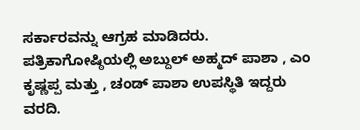ಸರ್ಕಾರವನ್ನು ಆಗ್ರಹ ಮಾಡಿದರು. ಪತ್ರಿಕಾಗೋಷ್ಠಿಯಲ್ಲಿ ಅಬ್ದುಲ್ ಅಹ್ಮದ್ ಪಾಶಾ , ಎಂ ಕೃಷ್ಣಪ್ಪ ಮತ್ತು , ಚಂಡ್ ಪಾಶಾ ಉಪಸ್ಥಿತಿ ಇದ್ದರು ವರದಿ.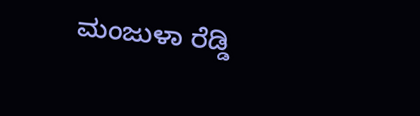ಮಂಜುಳಾ ರೆಡ್ಡಿ